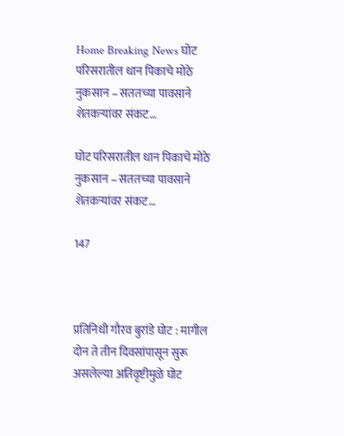Home Breaking News घोट परिसरातील धान पिकाचे मोठे नुकसान – सततच्या पावसाने शेतकऱ्यांवर संकट…

घोट परिसरातील धान पिकाचे मोठे नुकसान – सततच्या पावसाने शेतकऱ्यांवर संकट…

147



प्रतिनिधी गौरव बुरांडे घोट : मागील दोन ते तीन दिवसांपासून सुरू असलेल्या अतिवृष्टीमुळे घोट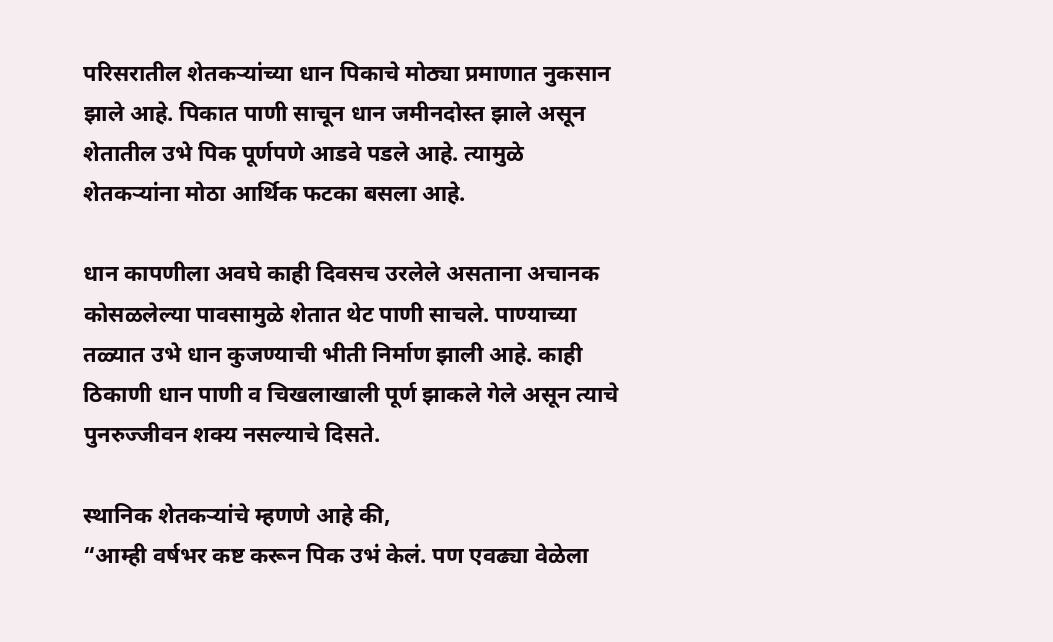परिसरातील शेतकऱ्यांच्या धान पिकाचे मोठ्या प्रमाणात नुकसान झाले आहे. पिकात पाणी साचून धान जमीनदोस्त झाले असून शेतातील उभे पिक पूर्णपणे आडवे पडले आहे. त्यामुळे शेतकऱ्यांना मोठा आर्थिक फटका बसला आहे.

धान कापणीला अवघे काही दिवसच उरलेले असताना अचानक कोसळलेल्या पावसामुळे शेतात थेट पाणी साचले. पाण्याच्या तळ्यात उभे धान कुजण्याची भीती निर्माण झाली आहे. काही ठिकाणी धान पाणी व चिखलाखाली पूर्ण झाकले गेले असून त्याचे पुनरुज्जीवन शक्य नसल्याचे दिसते.

स्थानिक शेतकऱ्यांचे म्हणणे आहे की,
“आम्ही वर्षभर कष्ट करून पिक उभं केलं. पण एवढ्या वेळेला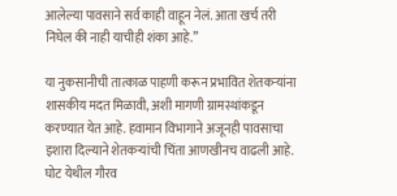आलेल्या पावसाने सर्व काही वाहून नेलं. आता खर्च तरी निघेल की नाही याचीही शंका आहे.”

या नुकसानीची तात्काळ पाहणी करून प्रभावित शेतकऱ्यांना शासकीय मदत मिळावी, अशी मागणी ग्रामस्थांकडून करण्यात येत आहे. हवामान विभागाने अजूनही पावसाचा इशारा दिल्याने शेतकऱ्यांची चिंता आणखीनच वाढली आहे.
घोट येथील गौरव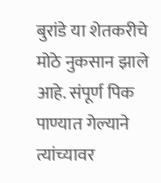बुरांडे या शेतकरीचे मोठे नुकसान झाले आहे. संपूर्ण पिक पाण्यात गेल्याने त्यांच्यावर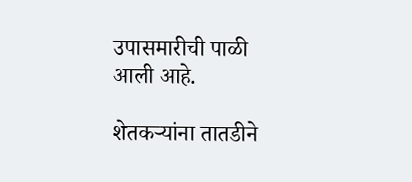उपासमारीची पाळी आली आहे.

शेतकऱ्यांना तातडीने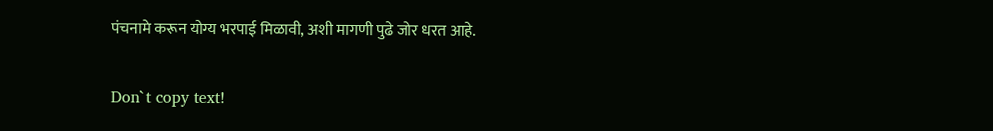पंचनामे करून योग्य भरपाई मिळावी, अशी मागणी पुढे जोर धरत आहे.

Don`t copy text!